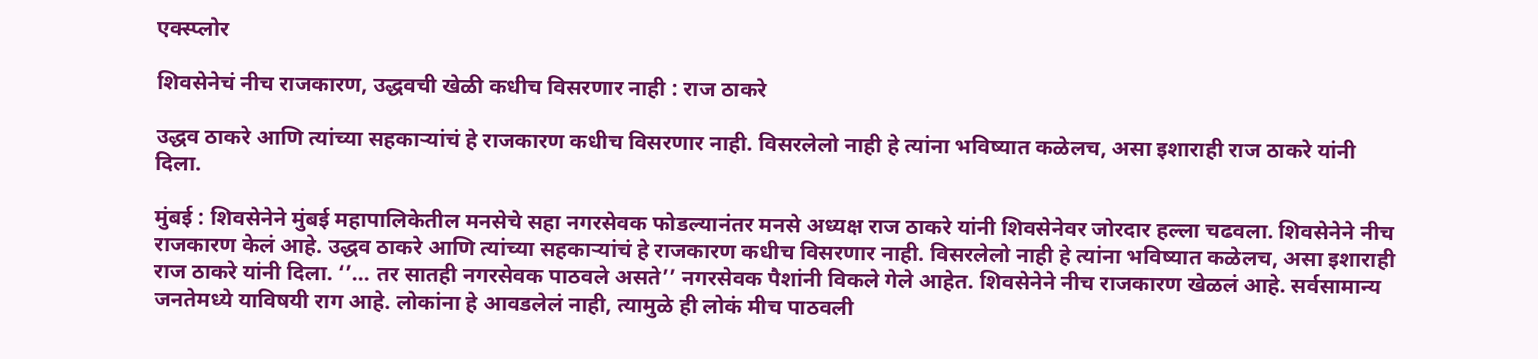एक्स्प्लोर

शिवसेनेचं नीच राजकारण, उद्धवची खेळी कधीच विसरणार नाही : राज ठाकरे

उद्धव ठाकरे आणि त्यांच्या सहकाऱ्यांचं हे राजकारण कधीच विसरणार नाही. विसरलेलो नाही हे त्यांना भविष्यात कळेलच, असा इशाराही राज ठाकरे यांनी दिला.

मुंबई : शिवसेनेने मुंबई महापालिकेतील मनसेचे सहा नगरसेवक फोडल्यानंतर मनसे अध्यक्ष राज ठाकरे यांनी शिवसेनेवर जोरदार हल्ला चढवला. शिवसेनेने नीच राजकारण केलं आहे. उद्धव ठाकरे आणि त्यांच्या सहकाऱ्यांचं हे राजकारण कधीच विसरणार नाही. विसरलेलो नाही हे त्यांना भविष्यात कळेलच, असा इशाराही राज ठाकरे यांनी दिला. ‘’... तर सातही नगरसेवक पाठवले असते’’ नगरसेवक पैशांनी विकले गेले आहेत. शिवसेनेने नीच राजकारण खेळलं आहे. सर्वसामान्य जनतेमध्ये याविषयी राग आहे. लोकांना हे आवडलेलं नाही, त्यामुळे ही लोकं मीच पाठवली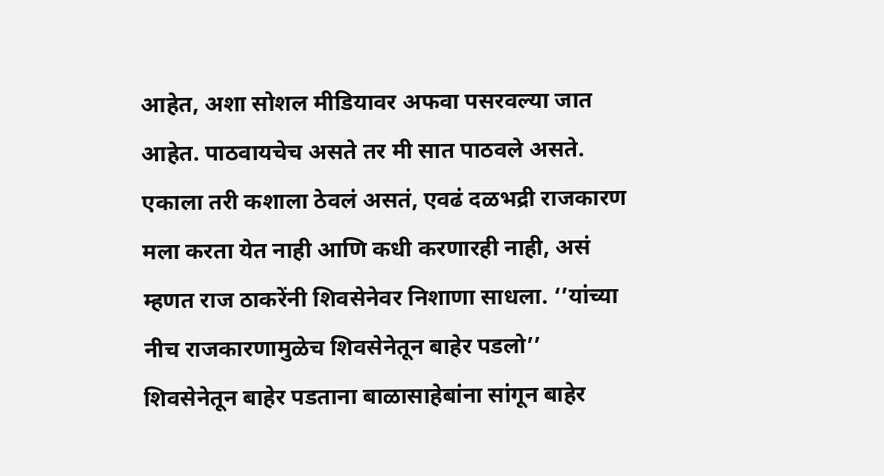आहेत, अशा सोशल मीडियावर अफवा पसरवल्या जात आहेत. पाठवायचेच असते तर मी सात पाठवले असते. एकाला तरी कशाला ठेवलं असतं, एवढं दळभद्री राजकारण मला करता येत नाही आणि कधी करणारही नाही, असं म्हणत राज ठाकरेंनी शिवसेनेवर निशाणा साधला. ‘’यांच्या नीच राजकारणामुळेच शिवसेनेतून बाहेर पडलो’’ शिवसेनेतून बाहेर पडताना बाळासाहेबांना सांगून बाहेर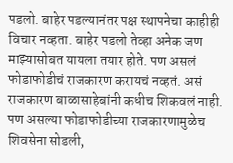पडलो. बाहेर पडल्यानंतर पक्ष स्थापनेचा काहीही विचार नव्हता. बाहेर पडलो तेव्हा अनेक जण माझ्यासोबत यायला तयार होते. पण असलं फोडाफोडीचं राजकारण करायचं नव्हतं. असं राजकारण बाळासाहेबांनी कधीच शिकवलं नाही. पण असल्या फोडाफोडीच्या राजकारणामुळेच शिवसेना सोडली,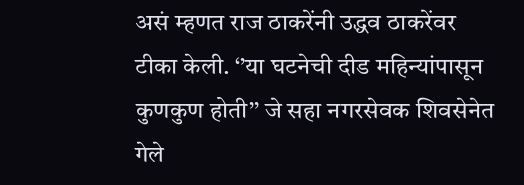असं म्हणत राज ठाकरेंनी उद्धव ठाकरेंवर टीका केली. ‘’या घटनेची दीड महिन्यांपासून कुणकुण होती’’ जे सहा नगरसेवक शिवसेनेत गेले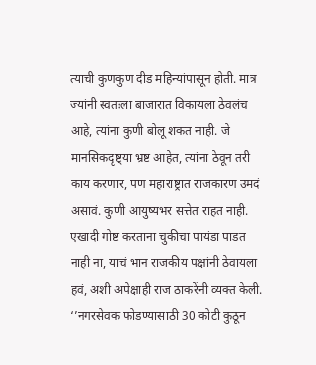त्याची कुणकुण दीड महिन्यांपासून होती. मात्र ज्यांनी स्वतःला बाजारात विकायला ठेवलंच आहे, त्यांना कुणी बोलू शकत नाही. जे मानसिकदृष्ट्या भ्रष्ट आहेत, त्यांना ठेवून तरी काय करणार, पण महाराष्ट्रात राजकारण उमदं असावं. कुणी आयुष्यभर सत्तेत राहत नाही. एखादी गोष्ट करताना चुकीचा पायंडा पाडत नाही ना, याचं भान राजकीय पक्षांनी ठेवायला हवं, अशी अपेक्षाही राज ठाकरेंनी व्यक्त केली. ‘’नगरसेवक फोडण्यासाठी 30 कोटी कुठून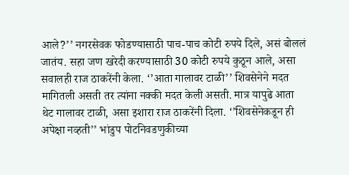आले?’’ नगरसेवक फोडण्यासाठी पाच-पाच कोटी रुपये दिले, असं बोललं जातंय. सहा जण खरेदी करण्यासाठी 30 कोटी रुपये कुठून आले, असा सवालही राज ठाकरेंनी केला. ‘’आता गालावर टाळी’’ शिवसेनेने मदत मागितली असती तर त्यांना नक्की मदत केली असती. मात्र यापुढे आता थेट गालावर टाळी, असा इशारा राज ठाकरेंनी दिला. ‘’शिवसेनेकडून ही अपेक्षा नव्हती’’ भांडुप पोटनिवडणुकीच्या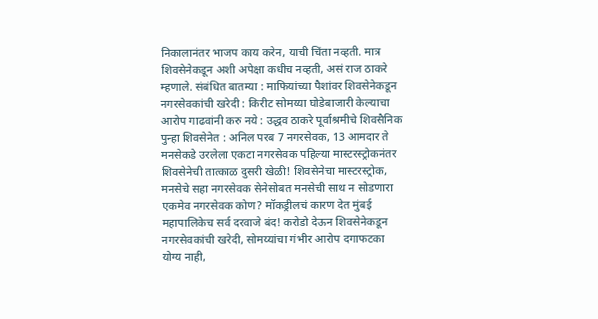निकालानंतर भाजप काय करेन, याची चिंता नव्हती. मात्र शिवसेनेकडून अशी अपेक्षा कधीच नव्हती, असं राज ठाकरे म्हणाले. संबंधित बातम्या : माफियांच्या पैशांवर शिवसेनेकडून नगरसेवकांची खरेदी : किरीट सोमय्या घोडेबाजारी केल्याचा आरोप गाढवांनी करु नये : उद्धव ठाकरे पूर्वाश्रमीचे शिवसैनिक पुन्हा शिवसेनेत : अनिल परब 7 नगरसेवक, 13 आमदार ते मनसेकडे उरलेला एकटा नगरसेवक पहिल्या मास्टरस्ट्रोकनंतर शिवसेनेची तात्काळ दुसरी खेळी! शिवसेनेचा मास्टरस्ट्रोक, मनसेचे सहा नगरसेवक सेनेसोबत मनसेची साथ न सोडणारा एकमेव नगरसेवक कोण? मॉकड्रीलचं कारण देत मुंबई महापालिकेच सर्व दरवाजे बंद! करोडो देऊन शिवसेनेकडून नगरसेवकांची खरेदी, सोमय्यांचा गंभीर आरोप दगाफटका योग्य नाही,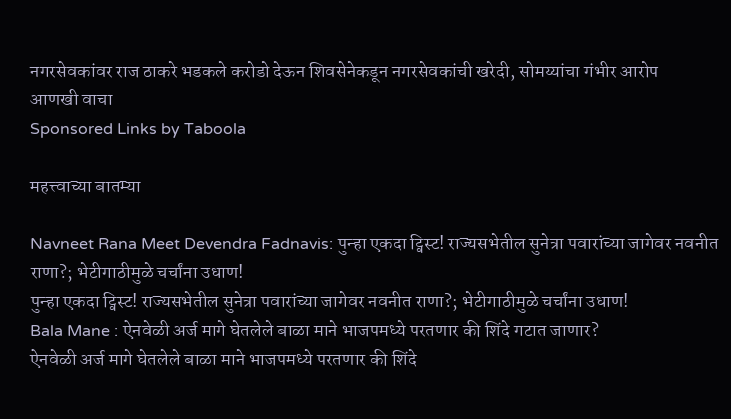नगरसेवकांवर राज ठाकरे भडकले करोडो देऊन शिवसेनेकडून नगरसेवकांची खरेदी, सोमय्यांचा गंभीर आरोप
आणखी वाचा
Sponsored Links by Taboola

महत्त्वाच्या बातम्या

Navneet Rana Meet Devendra Fadnavis: पुन्हा एकदा ट्विस्ट! राज्यसभेतील सुनेत्रा पवारांच्या जागेवर नवनीत राणा?; भेटीगाठीमुळे चर्चांना उधाण!
पुन्हा एकदा ट्विस्ट! राज्यसभेतील सुनेत्रा पवारांच्या जागेवर नवनीत राणा?; भेटीगाठीमुळे चर्चांना उधाण!
Bala Mane : ऐनवेळी अर्ज मागे घेतलेले बाळा माने भाजपमध्ये परतणार की शिंदे गटात जाणार?
ऐनवेळी अर्ज मागे घेतलेले बाळा माने भाजपमध्ये परतणार की शिंदे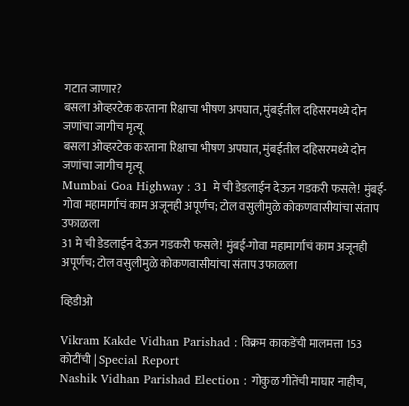गटात जाणार?
बसला ओव्हरटेक करताना रिक्षाचा भीषण अपघात, मुंबईतील दहिसरमध्ये दोन जणांचा जागीच मृत्यू
बसला ओव्हरटेक करताना रिक्षाचा भीषण अपघात, मुंबईतील दहिसरमध्ये दोन जणांचा जागीच मृत्यू
Mumbai Goa Highway : 31 मे ची डेडलाईन देऊन गडकरी फसले! मुंबई-गोवा महामार्गाचं काम अजूनही अपूर्णच; टोल वसुलीमुळे कोकणवासीयांचा संताप उफाळला
31 मे ची डेडलाईन देऊन गडकरी फसले! मुंबई-गोवा महामार्गाचं काम अजूनही अपूर्णच; टोल वसुलीमुळे कोकणवासीयांचा संताप उफाळला

व्हिडीओ

Vikram Kakde Vidhan Parishad : विक्रम काकडेंची मालमत्ता 153 कोटींची | Special Report
Nashik Vidhan Parishad Election : गोकुळ गीतेंची माघार नाहीच,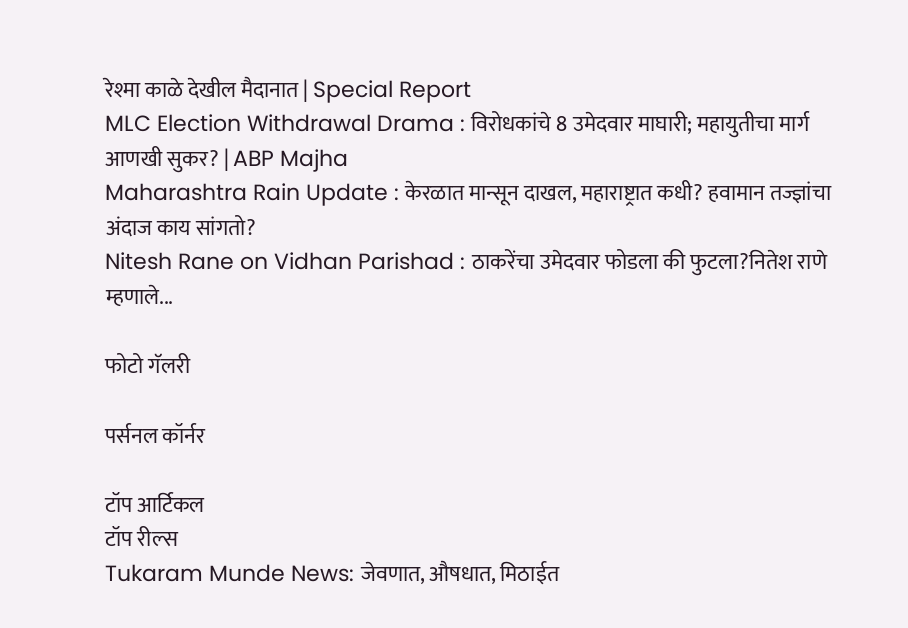रेश्मा काळे देखील मैदानात | Special Report
MLC Election Withdrawal Drama : विरोधकांचे 8 उमेदवार माघारी; महायुतीचा मार्ग आणखी सुकर? | ABP Majha
Maharashtra Rain Update : केरळात मान्सून दाखल, महाराष्ट्रात कधी? हवामान तज्ज्ञांचा अंदाज काय सांगतो?
Nitesh Rane on Vidhan Parishad : ठाकरेंचा उमेदवार फोडला की फुटला?नितेश राणे म्हणाले...

फोटो गॅलरी

पर्सनल कॉर्नर

टॉप आर्टिकल
टॉप रील्स
Tukaram Munde News: जेवणात, औषधात, मिठाईत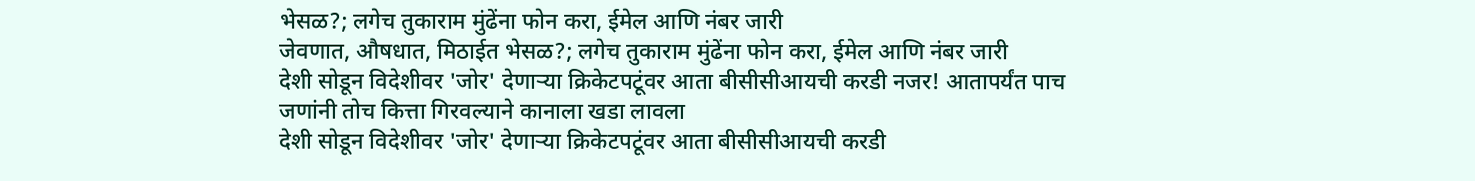भेसळ?; लगेच तुकाराम मुंढेंना फोन करा, ईमेल आणि नंबर जारी
जेवणात, औषधात, मिठाईत भेसळ?; लगेच तुकाराम मुंढेंना फोन करा, ईमेल आणि नंबर जारी
देशी सोडून विदेशीवर 'जोर' देणाऱ्या क्रिकेटपटूंवर आता बीसीसीआयची करडी नजर! आतापर्यंत पाच जणांनी तोच कित्ता गिरवल्याने कानाला खडा लावला
देशी सोडून विदेशीवर 'जोर' देणाऱ्या क्रिकेटपटूंवर आता बीसीसीआयची करडी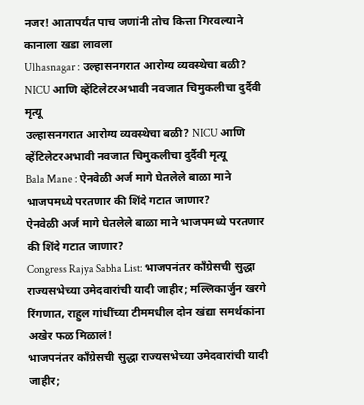नजर! आतापर्यंत पाच जणांनी तोच कित्ता गिरवल्याने कानाला खडा लावला
Ulhasnagar : उल्हासनगरात आरोग्य व्यवस्थेचा बळी? NICU आणि व्हेंटिलेटरअभावी नवजात चिमुकलीचा दुर्दैवी मृत्यू
उल्हासनगरात आरोग्य व्यवस्थेचा बळी? NICU आणि व्हेंटिलेटरअभावी नवजात चिमुकलीचा दुर्दैवी मृत्यू
Bala Mane : ऐनवेळी अर्ज मागे घेतलेले बाळा माने भाजपमध्ये परतणार की शिंदे गटात जाणार?
ऐनवेळी अर्ज मागे घेतलेले बाळा माने भाजपमध्ये परतणार की शिंदे गटात जाणार?
Congress Rajya Sabha List: भाजपनंतर काँग्रेसची सुद्धा राज्यसभेच्या उमेदवारांची यादी जाहीर; मल्लिकार्जुन खरगे रिंगणात, राहुल गांधींच्या टीममधील दोन खंद्या समर्थकांना अखेर फळ मिळालं!
भाजपनंतर काँग्रेसची सुद्धा राज्यसभेच्या उमेदवारांची यादी जाहीर;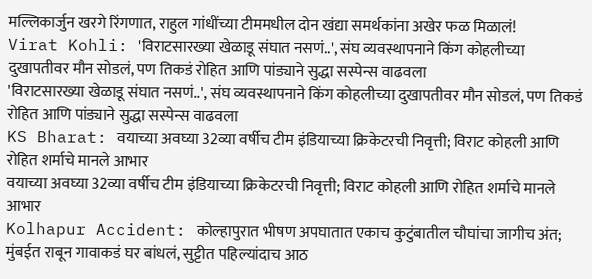मल्लिकार्जुन खरगे रिंगणात, राहुल गांधींच्या टीममधील दोन खंद्या समर्थकांना अखेर फळ मिळालं!
Virat Kohli: 'विराटसारख्या खेळाडू संघात नसणं..', संघ व्यवस्थापनाने किंग कोहलीच्या दुखापतीवर मौन सोडलं, पण तिकडं रोहित आणि पांड्याने सुद्धा सस्पेन्स वाढवला
'विराटसारख्या खेळाडू संघात नसणं..', संघ व्यवस्थापनाने किंग कोहलीच्या दुखापतीवर मौन सोडलं, पण तिकडं रोहित आणि पांड्याने सुद्धा सस्पेन्स वाढवला
KS Bharat: वयाच्या अवघ्या 32व्या वर्षीच टीम इंडियाच्या क्रिकेटरची निवृत्ती; विराट कोहली आणि रोहित शर्माचे मानले आभार
वयाच्या अवघ्या 32व्या वर्षीच टीम इंडियाच्या क्रिकेटरची निवृत्ती; विराट कोहली आणि रोहित शर्माचे मानले आभार
Kolhapur Accident: कोल्हापुरात भीषण अपघातात एकाच कुटुंबातील चौघांचा जागीच अंत; मुंबईत राबून गावाकडं घर बांधलं, सुट्टीत पहिल्यांदाच आठ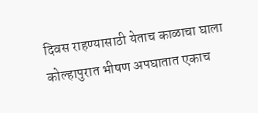दिवस राहण्यासाठी येताच काळाचा घाला
कोल्हापुरात भीषण अपघातात एकाच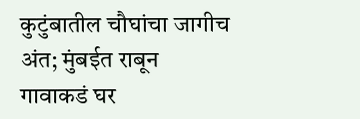कुटुंबातील चौघांचा जागीच अंत; मुंबईत राबून गावाकडं घर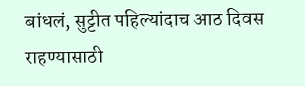बांधलं, सुट्टीत पहिल्यांदाच आठ दिवस राहण्यासाठी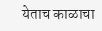येताच काळाचा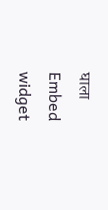घाला
Embed widget